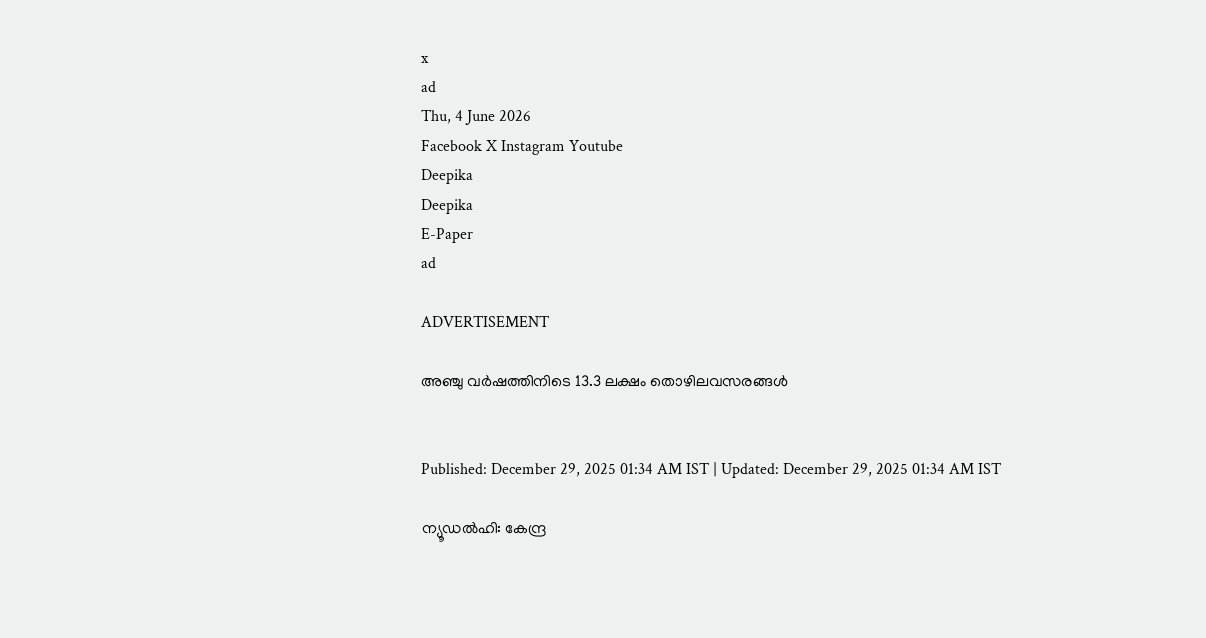x
ad
Thu, 4 June 2026
Facebook X Instagram Youtube
Deepika
Deepika
E-Paper
ad

ADVERTISEMENT

അഞ്ചു വർഷത്തിനിടെ 13.3 ലക്ഷം തൊഴിലവസരങ്ങൾ


Published: December 29, 2025 01:34 AM IST | Updated: December 29, 2025 01:34 AM IST

ന്യൂഡൽഹി: കേന്ദ്ര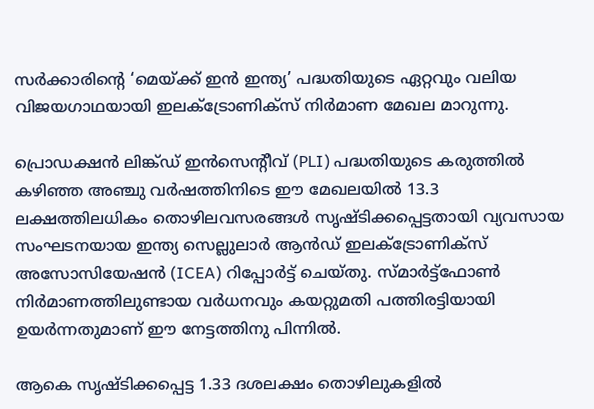സർക്കാരിന്‍റെ ‘മെയ്ക്ക് ഇൻ ഇന്ത്യ’ പദ്ധതിയുടെ ഏറ്റവും വലിയ വിജയഗാഥയായി ഇലക്‌ട്രോണിക്സ് നിർമാണ മേഖല മാറുന്നു.

പ്രൊഡക്ഷൻ ലിങ്ക്ഡ് ഇൻസെന്‍റീവ് (PLI) പദ്ധതിയുടെ കരുത്തിൽ കഴിഞ്ഞ അഞ്ചു വർഷത്തിനിടെ ഈ മേഖലയിൽ 13.3 ലക്ഷത്തിലധികം തൊഴിലവസരങ്ങൾ സൃഷ്ടിക്കപ്പെട്ടതായി വ്യവസായ സംഘടനയായ ഇന്ത്യ സെല്ലുലാർ ആൻഡ് ഇലക്‌ട്രോണിക്സ് അസോസിയേഷൻ (ICEA) റിപ്പോർട്ട് ചെയ്തു. സ്മാർട്ട്ഫോൺ നിർമാണത്തിലുണ്ടായ വർധനവും കയറ്റുമതി പത്തിരട്ടിയായി ഉയർന്നതുമാണ് ഈ നേട്ടത്തിനു പിന്നിൽ.

ആകെ സൃഷ്ടിക്കപ്പെട്ട 1.33 ദശലക്ഷം തൊഴിലുകളിൽ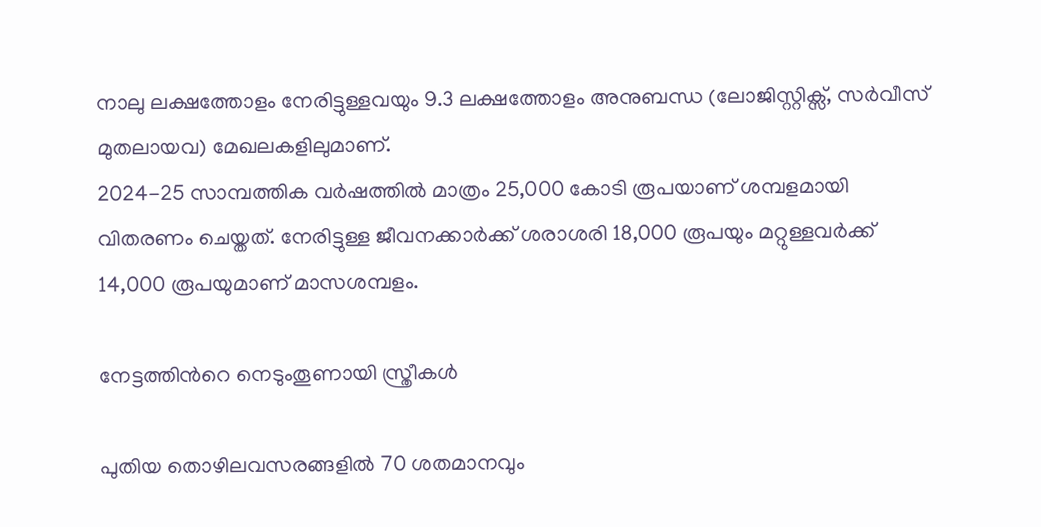നാലു ലക്ഷത്തോളം നേരിട്ടുള്ളവയും 9.3 ലക്ഷത്തോളം അനുബന്ധ (ലോജിസ്റ്റിക്സ്, സർവീസ് മുതലായവ) മേഖലകളിലുമാണ്.
2024-25 സാമ്പത്തിക വർഷത്തിൽ മാത്രം 25,000 കോടി രൂപയാണ് ശമ്പളമായി വിതരണം ചെയ്തത്. നേരിട്ടുള്ള ജീവനക്കാർക്ക് ശരാശരി 18,000 രൂപയും മറ്റുള്ളവർക്ക് 14,000 രൂപയുമാണ് മാസശമ്പളം.

നേട്ടത്തിന്‍റെ നെടുംതൂണായി സ്ത്രീകൾ

പുതിയ തൊഴിലവസരങ്ങളിൽ 70 ശതമാനവും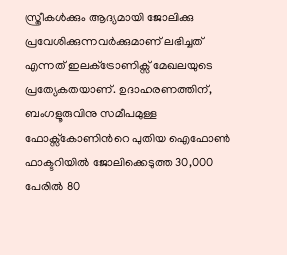സ്ത്രീകൾക്കും ആദ്യമായി ജോലിക്കു പ്രവേശിക്കുന്നവർക്കുമാണ് ലഭിച്ചത് എന്നത് ഇലക്‌ട്രോണിക്സ് മേഖലയുടെ പ്രത്യേകതയാണ്. ഉദാഹരണത്തിന്, ബംഗളൂരുവിനു സമീപമുള്ള ഫോക്സ്കോണിന്‍റെ പുതിയ ഐഫോൺ ഫാക്ടറിയിൽ ജോലിക്കെടുത്ത 30,000 പേരിൽ 80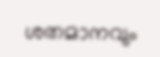ശതമാനവും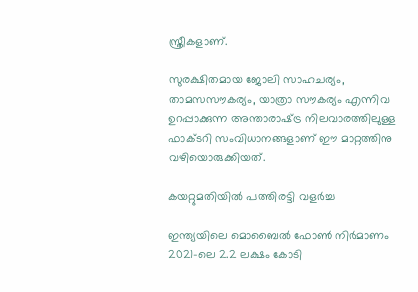സ്ത്രീകളാണ്.

സുരക്ഷിതമായ ജോലി സാഹചര്യം, താമസസൗകര്യം, യാത്രാ സൗകര്യം എന്നിവ ഉറപ്പാക്കുന്ന അന്താരാഷ്‌ട്ര നിലവാരത്തിലുള്ള ഫാക്ടറി സംവിധാനങ്ങളാണ് ഈ മാറ്റത്തിനു വഴിയൊരുക്കിയത്.

കയറ്റുമതിയിൽ പത്തിരട്ടി വളർച്ച

ഇന്ത്യയിലെ മൊബൈൽ ഫോൺ നിർമാണം 2021-ലെ 2.2 ലക്ഷം കോടി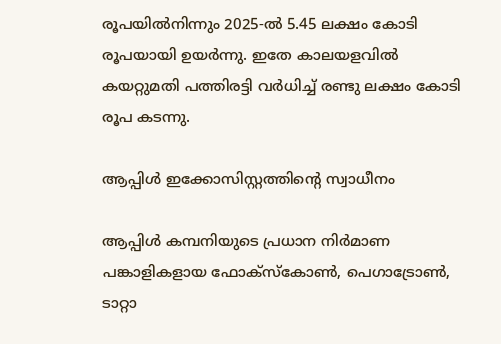രൂപയിൽനിന്നും 2025-ൽ 5.45 ലക്ഷം കോടി രൂപയായി ഉയർന്നു. ഇതേ കാലയളവിൽ കയറ്റുമതി പത്തിരട്ടി വർധിച്ച് രണ്ടു ലക്ഷം കോടി രൂപ കടന്നു.

ആപ്പിൾ ഇക്കോസിസ്റ്റത്തിന്‍റെ സ്വാധീനം

ആപ്പിൾ കമ്പനിയുടെ പ്രധാന നിർമാണ പങ്കാളികളായ ഫോക്സ്കോൺ, പെഗാട്രോൺ, ടാറ്റാ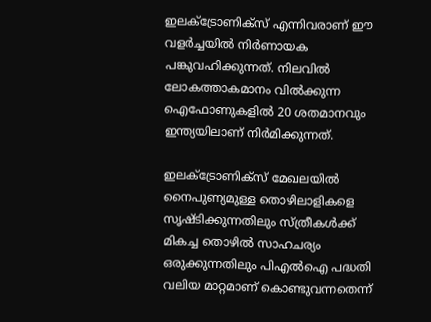ഇലക്‌ട്രോണിക്സ് എന്നിവരാണ് ഈ വളർച്ചയിൽ നിർണായക പങ്കുവഹിക്കുന്നത്. നിലവിൽ ലോകത്താകമാനം വിൽക്കുന്ന ഐഫോണുകളിൽ 20 ശതമാനവും ഇന്ത്യയിലാണ് നിർമിക്കുന്നത്.

ഇലക്‌ട്രോണിക്സ് മേഖലയിൽ നൈപുണ്യമുള്ള തൊഴിലാളികളെ സൃഷ്ടിക്കുന്നതിലും സ്ത്രീകൾക്ക് മികച്ച തൊഴിൽ സാഹചര്യം ഒരുക്കുന്നതിലും പിഎൽഐ പദ്ധതി വലിയ മാറ്റമാണ് കൊണ്ടുവന്നതെന്ന്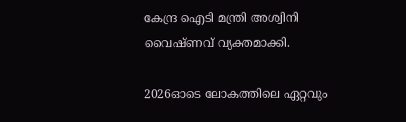കേന്ദ്ര ഐടി മന്ത്രി അശ്വിനി വൈഷ്ണവ് വ്യക്തമാക്കി.

2026ഓടെ ലോകത്തിലെ ഏറ്റവും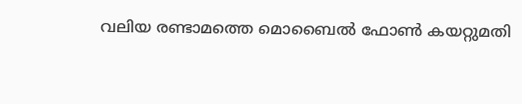വലിയ രണ്ടാമത്തെ മൊബൈൽ ഫോൺ കയറ്റുമതി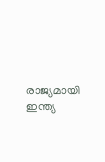രാജ്യമായി ഇന്ത്യ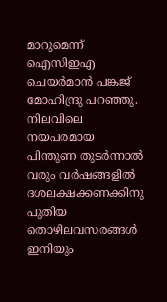മാറുമെന്ന് ഐസിഇഎ ചെയർമാൻ പങ്കജ് മോഹിന്ദ്രു പറഞ്ഞു. നിലവിലെ നയപരമായ പിന്തുണ തുടർന്നാൽ വരും വർഷങ്ങളിൽ ദശലക്ഷക്കണക്കിനു പുതിയ തൊഴിലവസരങ്ങൾ ഇനിയും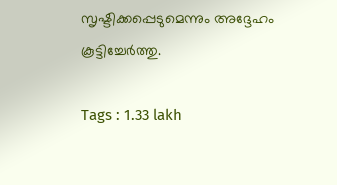സൃഷ്ടിക്കപ്പെടുമെന്നും അദ്ദേഹം കൂട്ടിച്ചേർത്തു.

Tags : 1.33 lakh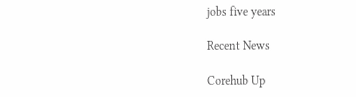jobs five years

Recent News

Corehub Up